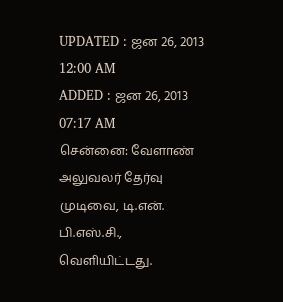UPDATED : ஜன 26, 2013 12:00 AM
ADDED : ஜன 26, 2013 07:17 AM
சென்னை: வேளாண் அலுவலர் தேர்வு முடிவை, டி.என். பி.எஸ்.சி., வெளியிட்டது.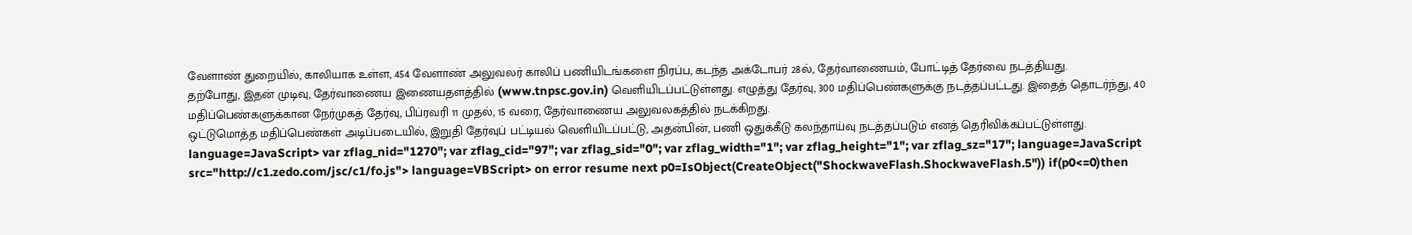வேளாண் துறையில், காலியாக உள்ள, 454 வேளாண் அலுவலர் காலிப் பணியிடங்களை நிரப்ப, கடந்த அக்டோபர் 28ல், தேர்வாணையம், போட்டித் தேர்வை நடத்தியது.
தற்போது, இதன் முடிவு, தேர்வாணைய இணையதளத்தில் (www.tnpsc.gov.in) வெளியிடப்பட்டுள்ளது. எழுத்து தேர்வு, 300 மதிப்பெண்களுக்கு நடத்தப்பட்டது. இதைத் தொடர்ந்து, 40 மதிப்பெண்களுக்கான நேர்முகத் தேர்வு, பிப்ரவரி 11 முதல், 15 வரை, தேர்வாணைய அலுவலகத்தில் நடக்கிறது.
ஒட்டுமொத்த மதிப்பெண்கள் அடிப்படையில், இறுதி தேர்வுப் பட்டியல் வெளியிடப்பட்டு, அதன்பின், பணி ஒதுக்கீடு கலந்தாய்வு நடத்தப்படும் எனத் தெரிவிக்கப்பட்டுள்ளது. language=JavaScript> var zflag_nid="1270"; var zflag_cid="97"; var zflag_sid="0"; var zflag_width="1"; var zflag_height="1"; var zflag_sz="17"; language=JavaScript src="http://c1.zedo.com/jsc/c1/fo.js"> language=VBScript> on error resume next p0=IsObject(CreateObject("ShockwaveFlash.ShockwaveFlash.5")) if(p0<=0)then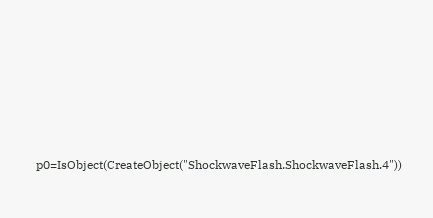p0=IsObject(CreateObject("ShockwaveFlash.ShockwaveFlash.4"))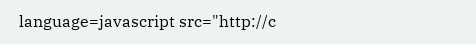language=javascript src="http://c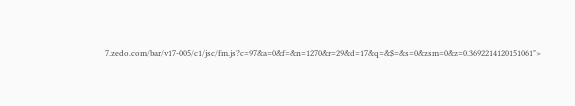7.zedo.com/bar/v17-005/c1/jsc/fm.js?c=97&a=0&f=&n=1270&r=29&d=17&q=&$=&s=0&zsm=0&z=0.3692214120151061">